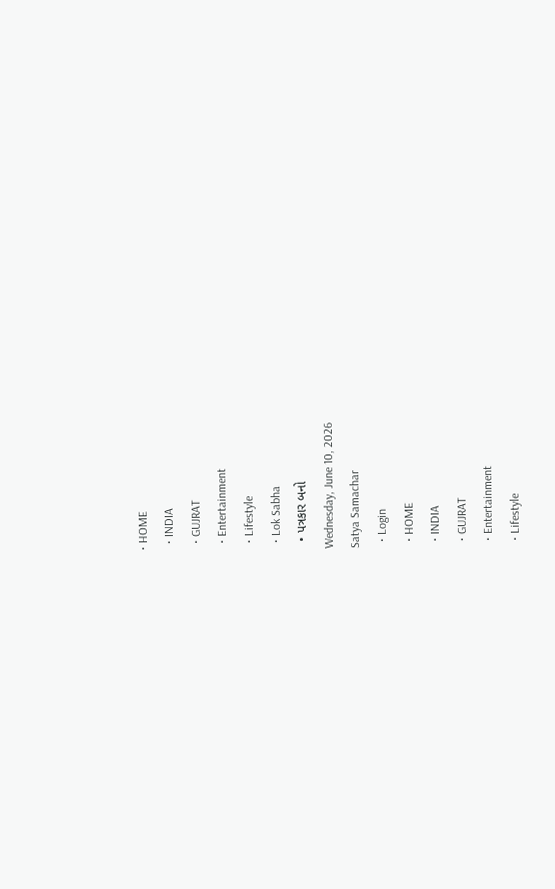• HOME
  • INDIA
  • GUJRAT
  • Entertainment
  • Lifestyle
  • Lok Sabha
  • પત્રકાર બનો
Wednesday, June 10, 2026
Satya Samachar
  • Login
  • HOME
  • INDIA
  • GUJRAT
  • Entertainment
  • Lifestyle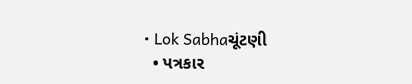• Lok Sabhaચૂંટણી
  • પત્રકાર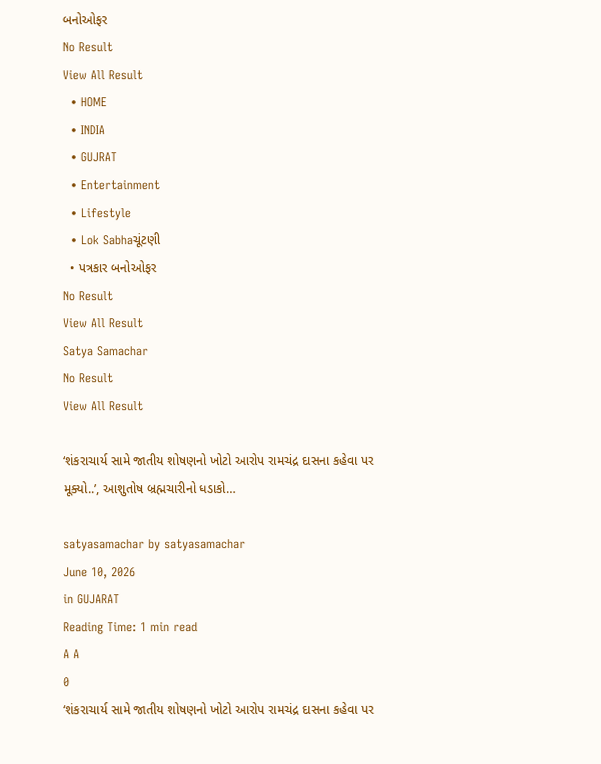બનોઓફર
No Result
View All Result
  • HOME
  • INDIA
  • GUJRAT
  • Entertainment
  • Lifestyle
  • Lok Sabhaચૂંટણી
  • પત્રકાર બનોઓફર
No Result
View All Result
Satya Samachar
No Result
View All Result

‘શંકરાચાર્ય સામે જાતીય શોષણનો ખોટો આરોપ રામચંદ્ર દાસના કહેવા પર મૂક્યો..’, આશુતોષ બ્રહ્મચારીનો ધડાકો…

satyasamachar by satyasamachar
June 10, 2026
in GUJARAT
Reading Time: 1 min read
A A
0
‘શંકરાચાર્ય સામે જાતીય શોષણનો ખોટો આરોપ રામચંદ્ર દાસના કહેવા પર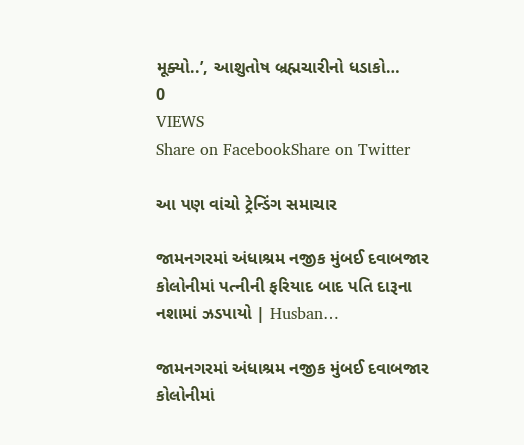મૂક્યો..’, આશુતોષ બ્રહ્મચારીનો ધડાકો…
0
VIEWS
Share on FacebookShare on Twitter

આ પણ વાંચો ટ્રેન્ડિંગ સમાચાર

જામનગરમાં અંધાશ્રમ નજીક મુંબઈ દવાબજાર કોલોનીમાં પત્નીની ફરિયાદ બાદ પતિ દારૂના નશામાં ઝડપાયો | Husban…

જામનગરમાં અંધાશ્રમ નજીક મુંબઈ દવાબજાર કોલોનીમાં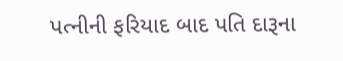પત્નીની ફરિયાદ બાદ પતિ દારૂના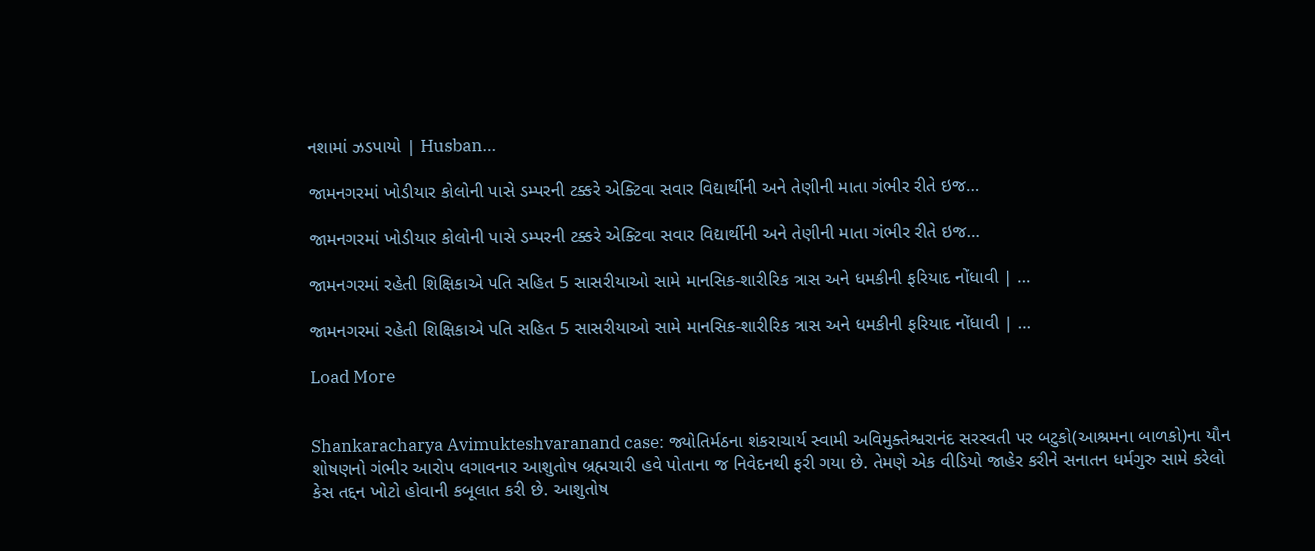નશામાં ઝડપાયો | Husban…

જામનગરમાં ખોડીયાર કોલોની પાસે ડમ્પરની ટક્કરે એક્ટિવા સવાર વિદ્યાર્થીની અને તેણીની માતા ગંભીર રીતે ઇજ…

જામનગરમાં ખોડીયાર કોલોની પાસે ડમ્પરની ટક્કરે એક્ટિવા સવાર વિદ્યાર્થીની અને તેણીની માતા ગંભીર રીતે ઇજ…

જામનગરમાં રહેતી શિક્ષિકાએ પતિ સહિત 5 સાસરીયાઓ સામે માનસિક-શારીરિક ત્રાસ અને ધમકીની ફરિયાદ નોંધાવી | …

જામનગરમાં રહેતી શિક્ષિકાએ પતિ સહિત 5 સાસરીયાઓ સામે માનસિક-શારીરિક ત્રાસ અને ધમકીની ફરિયાદ નોંધાવી | …

Load More


Shankaracharya Avimukteshvaranand case: જ્યોતિર્મઠના શંકરાચાર્ય સ્વામી અવિમુક્તેશ્વરાનંદ સરસ્વતી પર બટુકો(આશ્રમના બાળકો)ના યૌન શોષણનો ગંભીર આરોપ લગાવનાર આશુતોષ બ્રહ્મચારી હવે પોતાના જ નિવેદનથી ફરી ગયા છે. તેમણે એક વીડિયો જાહેર કરીને સનાતન ધર્મગુરુ સામે કરેલો કેસ તદ્દન ખોટો હોવાની કબૂલાત કરી છે. આશુતોષ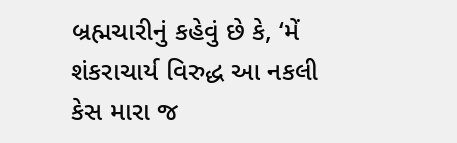બ્રહ્મચારીનું કહેવું છે કે, ‘મેં શંકરાચાર્ય વિરુદ્ધ આ નકલી કેસ મારા જ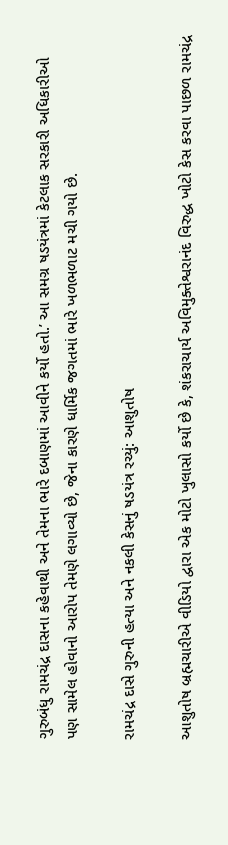ગુરુબંધુ રામચંદ્ર દાસના કહેવાથી અને તેમના ભારે દબાણમાં આવીને કર્યો હતો.’ આ સમગ્ર ષડયંત્રમાં કેટલાક સરકારી અધિકારીઓ પણ સામેલ હોવાનો આરોપ તેમણે લગાવ્યો છે, જેના કારણે ધાર્મિક જગતમાં ભારે ખળભળાટ મચી ગયો છે.

રામચંદ્ર દાસે ગુરુની હત્યા અને નકલી કેસનું ષડયંત્ર રચ્યું: આશુતોષ

આશુતોષ બ્રહ્મચારીએ વીડિયો દ્વારા એક મોટો ખુલાસો કર્યો છે કે, શંકરાચાર્ય અવિમુક્તેશ્વરાનંદ વિરુદ્ધ ખોટો કેસ કરવા પાછળ રામચંદ્ર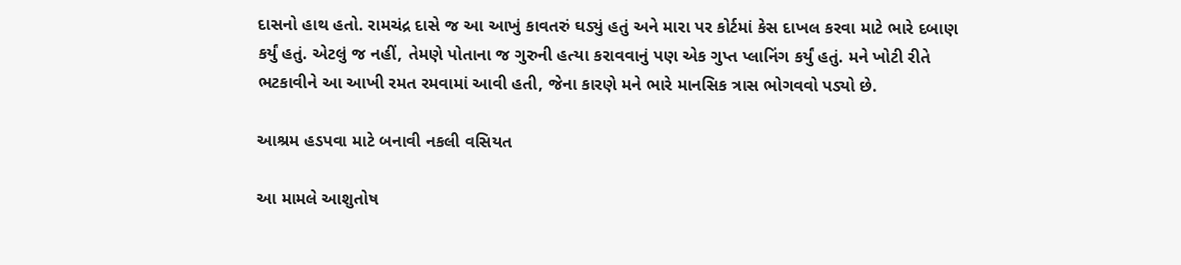દાસનો હાથ હતો. રામચંદ્ર દાસે જ આ આખું કાવતરું ઘડ્યું હતું અને મારા પર કોર્ટમાં કેસ દાખલ કરવા માટે ભારે દબાણ કર્યું હતું. એટલું જ નહીં, તેમણે પોતાના જ ગુરુની હત્યા કરાવવાનું પણ એક ગુપ્ત પ્લાનિંગ કર્યું હતું. મને ખોટી રીતે ભટકાવીને આ આખી રમત રમવામાં આવી હતી, જેના કારણે મને ભારે માનસિક ત્રાસ ભોગવવો પડ્યો છે.

આશ્રમ હડપવા માટે બનાવી નકલી વસિયત

આ મામલે આશુતોષ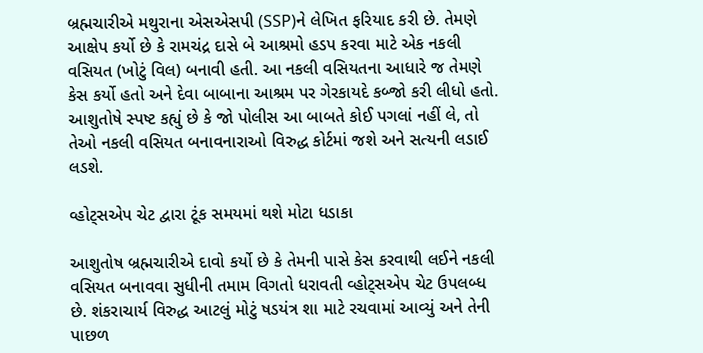બ્રહ્મચારીએ મથુરાના એસએસપી (SSP)ને લેખિત ફરિયાદ કરી છે. તેમણે આક્ષેપ કર્યો છે કે રામચંદ્ર દાસે બે આશ્રમો હડપ કરવા માટે એક નકલી વસિયત (ખોટું વિલ) બનાવી હતી. આ નકલી વસિયતના આધારે જ તેમણે કેસ કર્યો હતો અને દેવા બાબાના આશ્રમ પર ગેરકાયદે કબ્જો કરી લીધો હતો. આશુતોષે સ્પષ્ટ કહ્યું છે કે જો પોલીસ આ બાબતે કોઈ પગલાં નહીં લે, તો તેઓ નકલી વસિયત બનાવનારાઓ વિરુદ્ધ કોર્ટમાં જશે અને સત્યની લડાઈ લડશે.

વ્હોટ્સએપ ચેટ દ્વારા ટૂંક સમયમાં થશે મોટા ધડાકા

આશુતોષ બ્રહ્મચારીએ દાવો કર્યો છે કે તેમની પાસે કેસ કરવાથી લઈને નકલી વસિયત બનાવવા સુધીની તમામ વિગતો ધરાવતી વ્હોટ્સએપ ચેટ ઉપલબ્ધ છે. શંકરાચાર્ય વિરુદ્ધ આટલું મોટું ષડયંત્ર શા માટે રચવામાં આવ્યું અને તેની પાછળ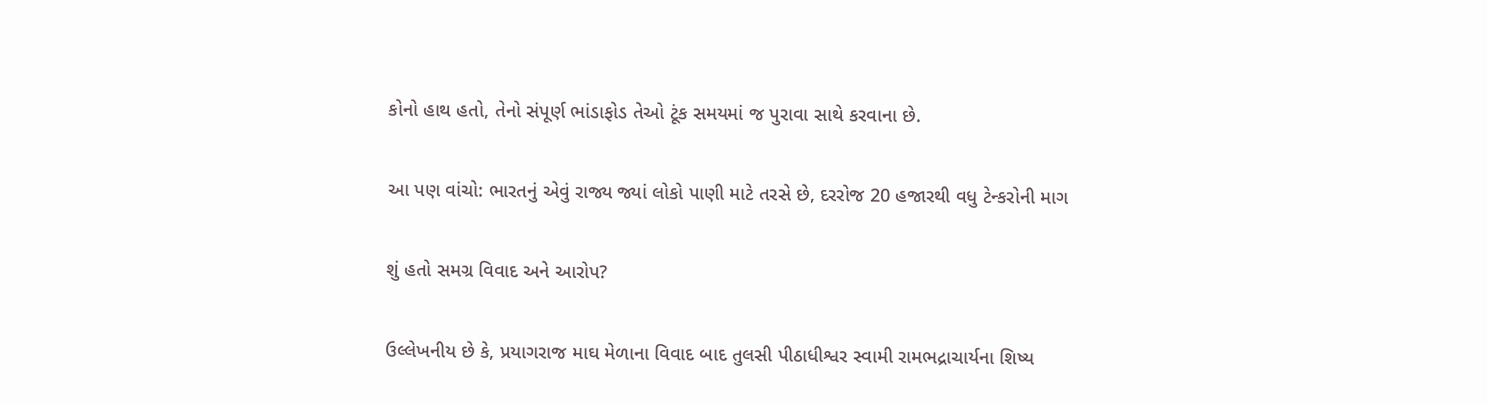કોનો હાથ હતો, તેનો સંપૂર્ણ ભાંડાફોડ તેઓ ટૂંક સમયમાં જ પુરાવા સાથે કરવાના છે.

આ પણ વાંચો: ભારતનું એવું રાજ્ય જ્યાં લોકો પાણી માટે તરસે છે, દરરોજ 20 હજારથી વધુ ટેન્કરોની માગ

શું હતો સમગ્ર વિવાદ અને આરોપ?

ઉલ્લેખનીય છે કે, પ્રયાગરાજ માઘ મેળાના વિવાદ બાદ તુલસી પીઠાધીશ્વર સ્વામી રામભદ્રાચાર્યના શિષ્ય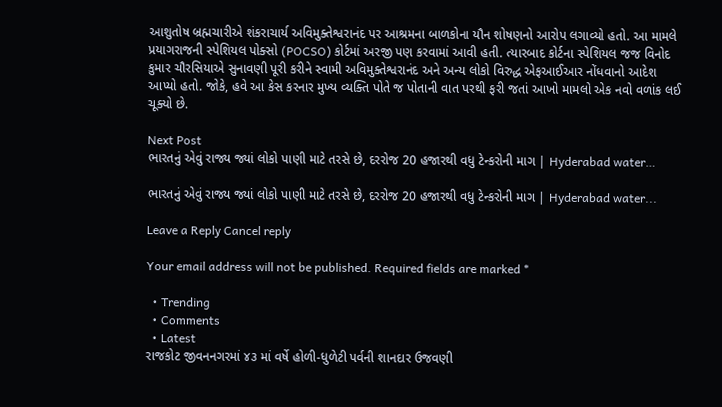આશુતોષ બ્રહ્મચારીએ શંકરાચાર્ય અવિમુક્તેશ્વરાનંદ પર આશ્રમના બાળકોના યૌન શોષણનો આરોપ લગાવ્યો હતો. આ મામલે પ્રયાગરાજની સ્પેશિયલ પોક્સો (POCSO) કોર્ટમાં અરજી પણ કરવામાં આવી હતી. ત્યારબાદ કોર્ટના સ્પેશિયલ જજ વિનોદ કુમાર ચૌરસિયાએ સુનાવણી પૂરી કરીને સ્વામી અવિમુક્તેશ્વરાનંદ અને અન્ય લોકો વિરુદ્ધ એફઆઈઆર નોંધવાનો આદેશ આપ્યો હતો. જોકે, હવે આ કેસ કરનાર મુખ્ય વ્યક્તિ પોતે જ પોતાની વાત પરથી ફરી જતાં આખો મામલો એક નવો વળાંક લઈ ચૂક્યો છે.

Next Post
ભારતનું એવું રાજ્ય જ્યાં લોકો પાણી માટે તરસે છે, દરરોજ 20 હજારથી વધુ ટેન્કરોની માગ | Hyderabad water…

ભારતનું એવું રાજ્ય જ્યાં લોકો પાણી માટે તરસે છે, દરરોજ 20 હજારથી વધુ ટેન્કરોની માગ | Hyderabad water...

Leave a Reply Cancel reply

Your email address will not be published. Required fields are marked *

  • Trending
  • Comments
  • Latest
રાજકોટ જીવનનગરમાં ૪૩ માં વર્ષે હોળી-ધુળેટી પર્વની શાનદાર ઉજવણી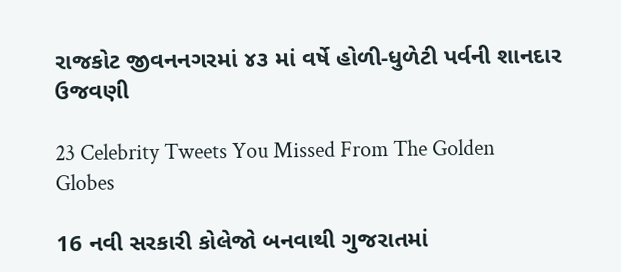રાજકોટ જીવનનગરમાં ૪૩ માં વર્ષે હોળી-ધુળેટી પર્વની શાનદાર ઉજવણી

23 Celebrity Tweets You Missed From The Golden Globes

16 નવી સરકારી કોલેજો બનવાથી ગુજરાતમાં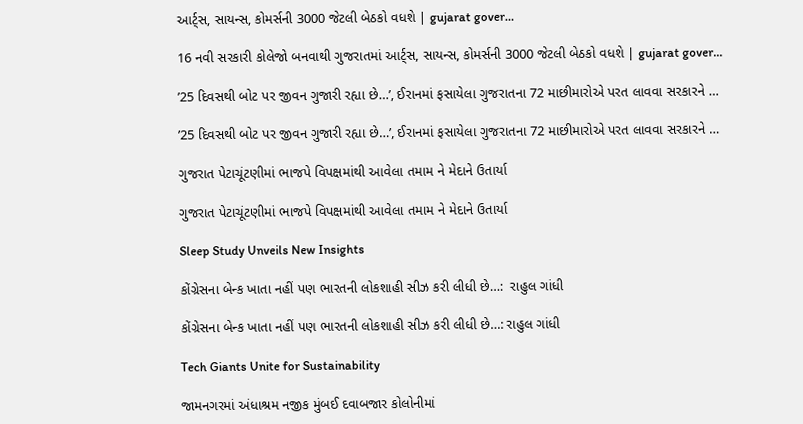આર્ટ્સ, સાયન્સ, કોમર્સની 3000 જેટલી બેઠકો વધશે | gujarat gover…

16 નવી સરકારી કોલેજો બનવાથી ગુજરાતમાં આર્ટ્સ, સાયન્સ, કોમર્સની 3000 જેટલી બેઠકો વધશે | gujarat gover…

’25 દિવસથી બોટ પર જીવન ગુજારી રહ્યા છે…’, ઈરાનમાં ફસાયેલા ગુજરાતના 72 માછીમારોએ પરત લાવવા સરકારને …

’25 દિવસથી બોટ પર જીવન ગુજારી રહ્યા છે…’, ઈરાનમાં ફસાયેલા ગુજરાતના 72 માછીમારોએ પરત લાવવા સરકારને …

ગુજરાત પેટાચૂંટણીમાં ભાજપે વિપક્ષમાંથી આવેલા તમામ ને મેદાને ઉતાર્યા

ગુજરાત પેટાચૂંટણીમાં ભાજપે વિપક્ષમાંથી આવેલા તમામ ને મેદાને ઉતાર્યા

Sleep Study Unveils New Insights

કોંગ્રેસના બેન્ક ખાતા નહીં પણ ભારતની લોકશાહી સીઝ કરી લીધી છે…:  રાહુલ ગાંધી

કોંગ્રેસના બેન્ક ખાતા નહીં પણ ભારતની લોકશાહી સીઝ કરી લીધી છે…: રાહુલ ગાંધી

Tech Giants Unite for Sustainability

જામનગરમાં અંધાશ્રમ નજીક મુંબઈ દવાબજાર કોલોનીમાં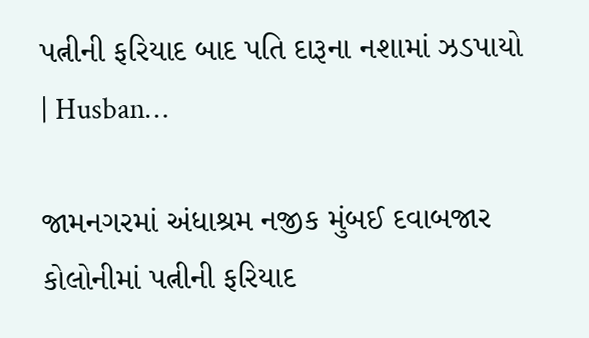પત્નીની ફરિયાદ બાદ પતિ દારૂના નશામાં ઝડપાયો | Husban…

જામનગરમાં અંધાશ્રમ નજીક મુંબઈ દવાબજાર કોલોનીમાં પત્નીની ફરિયાદ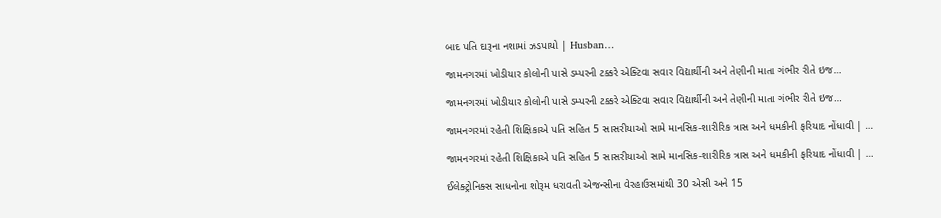બાદ પતિ દારૂના નશામાં ઝડપાયો | Husban…

જામનગરમાં ખોડીયાર કોલોની પાસે ડમ્પરની ટક્કરે એક્ટિવા સવાર વિદ્યાર્થીની અને તેણીની માતા ગંભીર રીતે ઇજ…

જામનગરમાં ખોડીયાર કોલોની પાસે ડમ્પરની ટક્કરે એક્ટિવા સવાર વિદ્યાર્થીની અને તેણીની માતા ગંભીર રીતે ઇજ…

જામનગરમાં રહેતી શિક્ષિકાએ પતિ સહિત 5 સાસરીયાઓ સામે માનસિક-શારીરિક ત્રાસ અને ધમકીની ફરિયાદ નોંધાવી | …

જામનગરમાં રહેતી શિક્ષિકાએ પતિ સહિત 5 સાસરીયાઓ સામે માનસિક-શારીરિક ત્રાસ અને ધમકીની ફરિયાદ નોંધાવી | …

ઈલેક્ટ્રોનિક્સ સાધનોના શોરૂમ ધરાવતી એજન્સીના વેરહાઉસમાંથી 30 એસી અને 15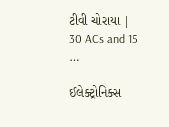ટીવી ચોરાયા | 30 ACs and 15 …

ઈલેક્ટ્રોનિક્સ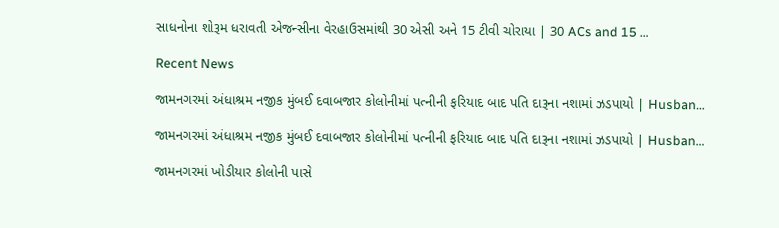સાધનોના શોરૂમ ધરાવતી એજન્સીના વેરહાઉસમાંથી 30 એસી અને 15 ટીવી ચોરાયા | 30 ACs and 15 …

Recent News

જામનગરમાં અંધાશ્રમ નજીક મુંબઈ દવાબજાર કોલોનીમાં પત્નીની ફરિયાદ બાદ પતિ દારૂના નશામાં ઝડપાયો | Husban…

જામનગરમાં અંધાશ્રમ નજીક મુંબઈ દવાબજાર કોલોનીમાં પત્નીની ફરિયાદ બાદ પતિ દારૂના નશામાં ઝડપાયો | Husban…

જામનગરમાં ખોડીયાર કોલોની પાસે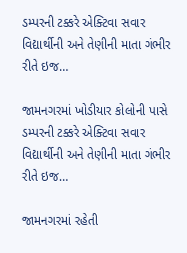ડમ્પરની ટક્કરે એક્ટિવા સવાર વિદ્યાર્થીની અને તેણીની માતા ગંભીર રીતે ઇજ…

જામનગરમાં ખોડીયાર કોલોની પાસે ડમ્પરની ટક્કરે એક્ટિવા સવાર વિદ્યાર્થીની અને તેણીની માતા ગંભીર રીતે ઇજ…

જામનગરમાં રહેતી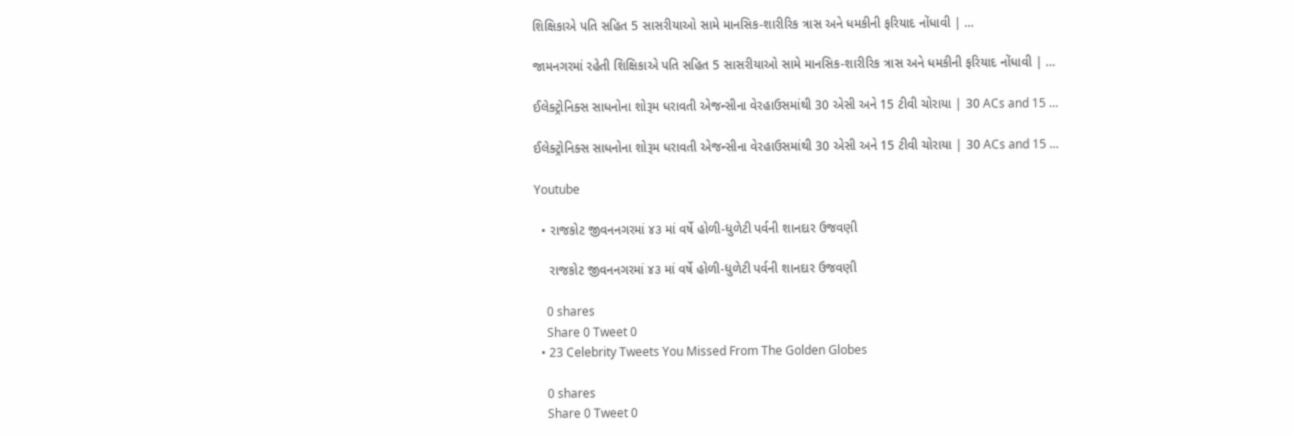શિક્ષિકાએ પતિ સહિત 5 સાસરીયાઓ સામે માનસિક-શારીરિક ત્રાસ અને ધમકીની ફરિયાદ નોંધાવી | …

જામનગરમાં રહેતી શિક્ષિકાએ પતિ સહિત 5 સાસરીયાઓ સામે માનસિક-શારીરિક ત્રાસ અને ધમકીની ફરિયાદ નોંધાવી | …

ઈલેક્ટ્રોનિક્સ સાધનોના શોરૂમ ધરાવતી એજન્સીના વેરહાઉસમાંથી 30 એસી અને 15 ટીવી ચોરાયા | 30 ACs and 15 …

ઈલેક્ટ્રોનિક્સ સાધનોના શોરૂમ ધરાવતી એજન્સીના વેરહાઉસમાંથી 30 એસી અને 15 ટીવી ચોરાયા | 30 ACs and 15 …

Youtube

  • રાજકોટ જીવનનગરમાં ૪૩ માં વર્ષે હોળી-ધુળેટી પર્વની શાનદાર ઉજવણી

    રાજકોટ જીવનનગરમાં ૪૩ માં વર્ષે હોળી-ધુળેટી પર્વની શાનદાર ઉજવણી

    0 shares
    Share 0 Tweet 0
  • 23 Celebrity Tweets You Missed From The Golden Globes

    0 shares
    Share 0 Tweet 0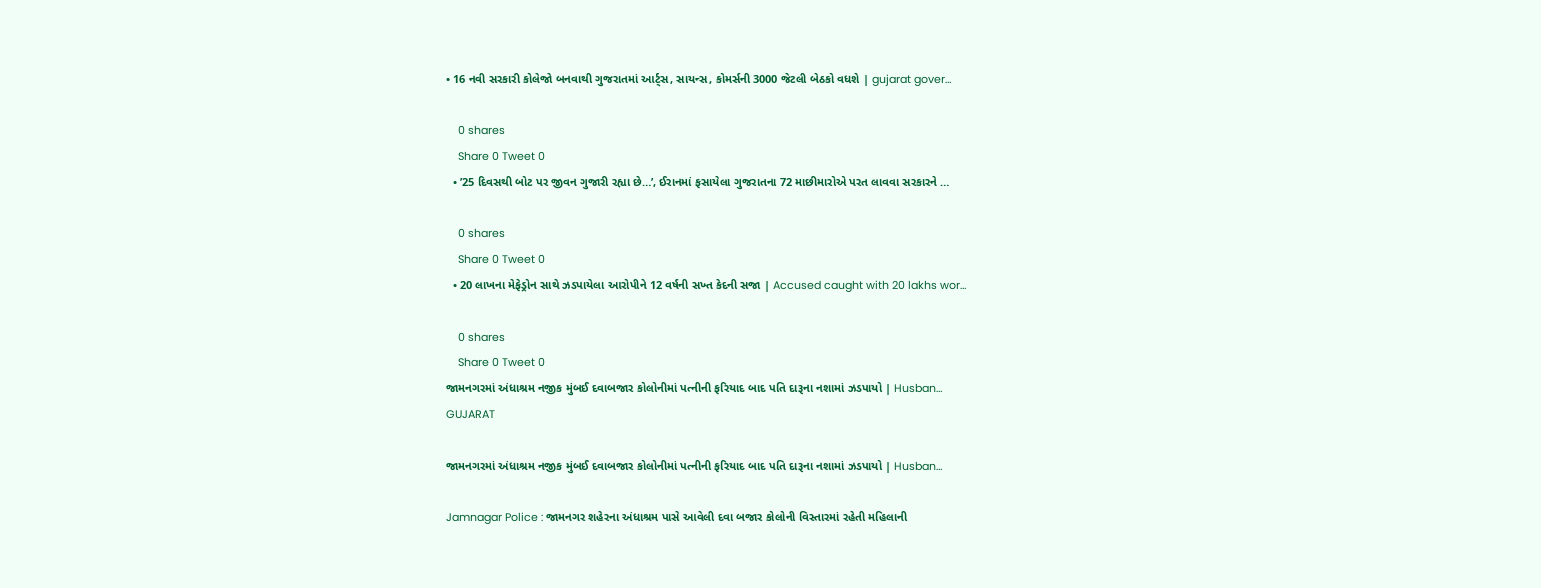• 16 નવી સરકારી કોલેજો બનવાથી ગુજરાતમાં આર્ટ્સ, સાયન્સ, કોમર્સની 3000 જેટલી બેઠકો વધશે | gujarat gover…

    0 shares
    Share 0 Tweet 0
  • ’25 દિવસથી બોટ પર જીવન ગુજારી રહ્યા છે…’, ઈરાનમાં ફસાયેલા ગુજરાતના 72 માછીમારોએ પરત લાવવા સરકારને …

    0 shares
    Share 0 Tweet 0
  • 20 લાખના મેફેડ્રોન સાથે ઝડપાયેલા આરોપીને 12 વર્ષની સખ્ત કેદની સજા | Accused caught with 20 lakhs wor…

    0 shares
    Share 0 Tweet 0
જામનગરમાં અંધાશ્રમ નજીક મુંબઈ દવાબજાર કોલોનીમાં પત્નીની ફરિયાદ બાદ પતિ દારૂના નશામાં ઝડપાયો | Husban…
GUJARAT

જામનગરમાં અંધાશ્રમ નજીક મુંબઈ દવાબજાર કોલોનીમાં પત્નીની ફરિયાદ બાદ પતિ દારૂના નશામાં ઝડપાયો | Husban…

Jamnagar Police : જામનગર શહેરના અંધાશ્રમ પાસે આવેલી દવા બજાર કોલોની વિસ્તારમાં રહેતી મહિલાની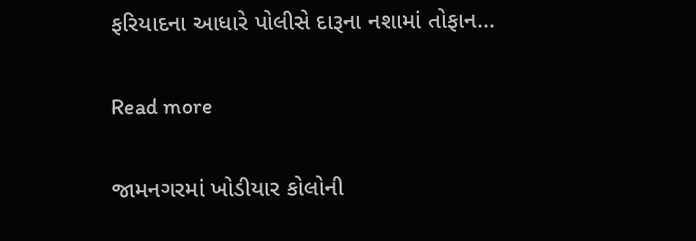ફરિયાદના આધારે પોલીસે દારૂના નશામાં તોફાન...

Read more

જામનગરમાં ખોડીયાર કોલોની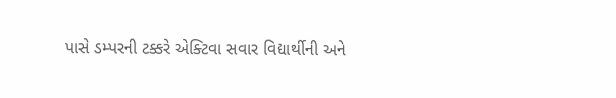પાસે ડમ્પરની ટક્કરે એક્ટિવા સવાર વિદ્યાર્થીની અને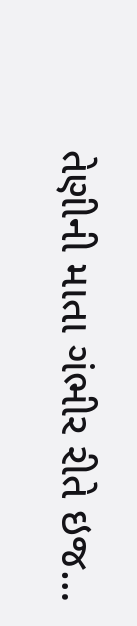તેણીની માતા ગંભીર રીતે ઇજ…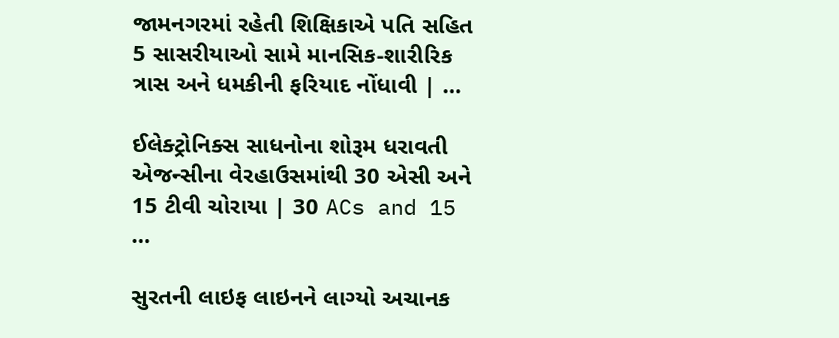જામનગરમાં રહેતી શિક્ષિકાએ પતિ સહિત 5 સાસરીયાઓ સામે માનસિક-શારીરિક ત્રાસ અને ધમકીની ફરિયાદ નોંધાવી | …

ઈલેક્ટ્રોનિક્સ સાધનોના શોરૂમ ધરાવતી એજન્સીના વેરહાઉસમાંથી 30 એસી અને 15 ટીવી ચોરાયા | 30 ACs and 15 …

સુરતની લાઇફ લાઇનને લાગ્યો અચાનક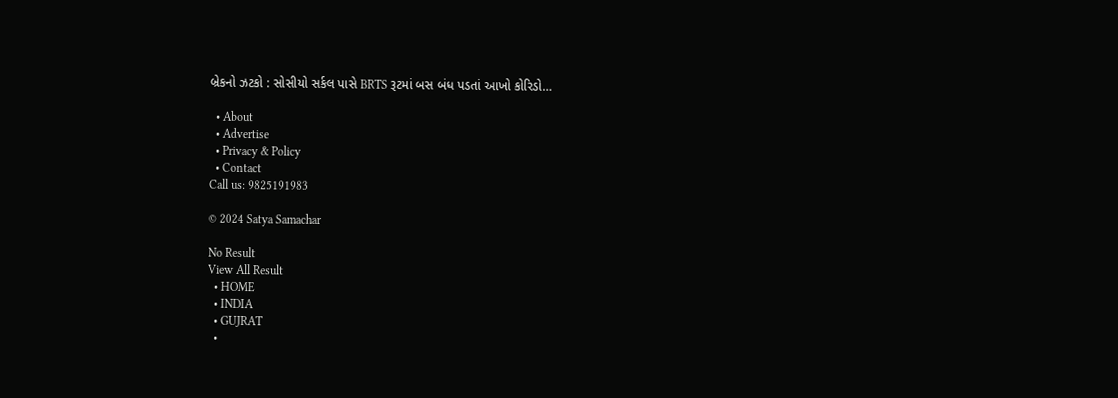બ્રેકનો ઝટકો : સોસીયો સર્કલ પાસે BRTS રૂટમાં બસ બંધ પડતાં આખો કોરિડો…

  • About
  • Advertise
  • Privacy & Policy
  • Contact
Call us: 9825191983

© 2024 Satya Samachar

No Result
View All Result
  • HOME
  • INDIA
  • GUJRAT
  •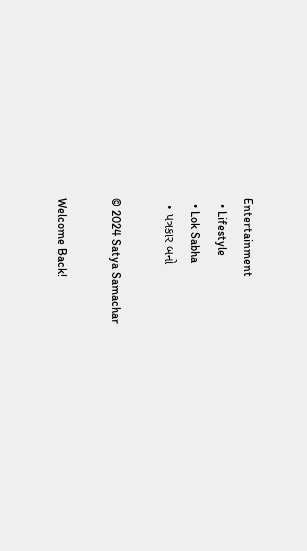Entertainment
  • Lifestyle
  • Lok Sabha
  • પત્રકાર બનો

© 2024 Satya Samachar

Welcome Back!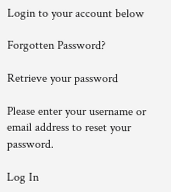Login to your account below

Forgotten Password?

Retrieve your password

Please enter your username or email address to reset your password.

Log In